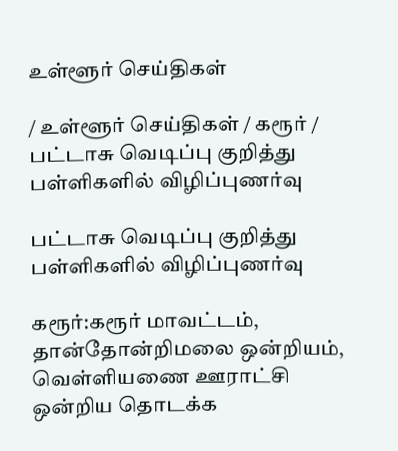உள்ளூர் செய்திகள்

/ உள்ளூர் செய்திகள் / கரூர் / பட்டாசு வெடிப்பு குறித்து பள்ளிகளில் விழிப்புணர்வு

பட்டாசு வெடிப்பு குறித்து பள்ளிகளில் விழிப்புணர்வு

கரூர்:கரூர் மாவட்டம், தான்தோன்றிமலை ஒன்றியம், வெள்ளியணை ஊராட்சி ஒன்றிய தொடக்க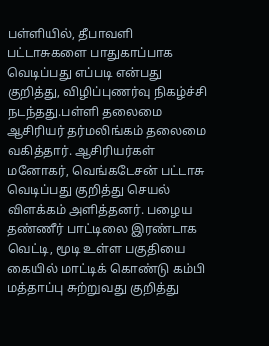பள்ளியில், தீபாவளி பட்டாசுகளை பாதுகாப்பாக வெடிப்பது எப்படி என்பது குறித்து, விழிப்புணர்வு நிகழ்ச்சி நடந்தது.பள்ளி தலைமை ஆசிரியர் தர்மலிங்கம் தலைமை வகித்தார். ஆசிரியர்கள் மனோகர், வெங்கடேசன் பட்டாசு வெடிப்பது குறித்து செயல் விளக்கம் அளித்தனர். பழைய தண்ணீர் பாட்டிலை இரண்டாக வெட்டி, மூடி உள்ள பகுதியை கையில் மாட்டிக் கொண்டு கம்பி மத்தாப்பு சுற்றுவது குறித்து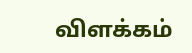விளக்கம்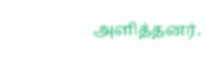அளித்தனர்.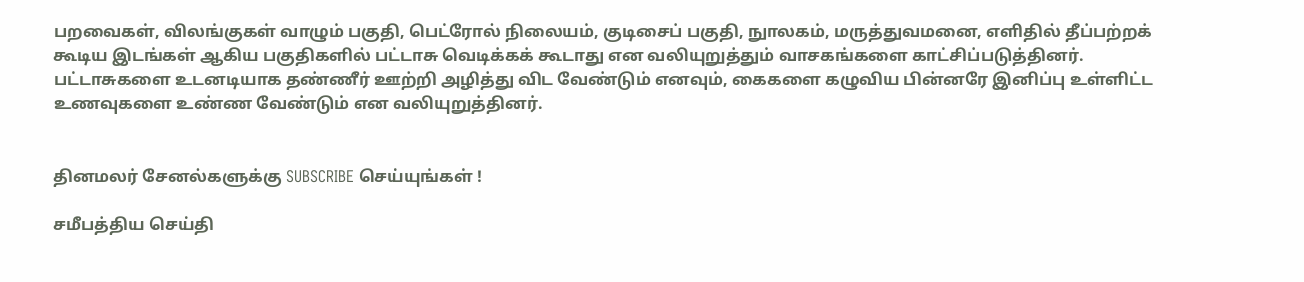பறவைகள், விலங்குகள் வாழும் பகுதி, பெட்ரோல் நிலையம், குடிசைப் பகுதி, நுாலகம், மருத்துவமனை, எளிதில் தீப்பற்றக் கூடிய இடங்கள் ஆகிய பகுதிகளில் பட்டாசு வெடிக்கக் கூடாது என வலியுறுத்தும் வாசகங்களை காட்சிப்படுத்தினர். பட்டாசுகளை உடனடியாக தண்ணீர் ஊற்றி அழித்து விட வேண்டும் எனவும், கைகளை கழுவிய பின்னரே இனிப்பு உள்ளிட்ட உணவுகளை உண்ண வேண்டும் என வலியுறுத்தினர்.


தினமலர் சேனல்களுக்கு SUBSCRIBE செய்யுங்கள் !

சமீபத்திய செய்தி